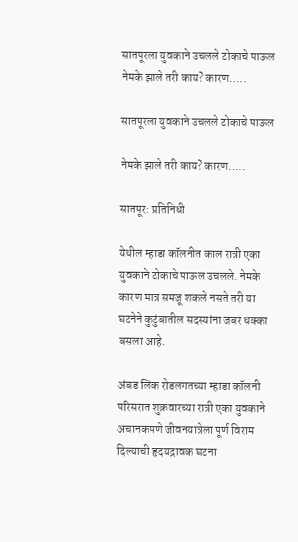सातपूरला युवकाने उचलले टोकाचे पाऊल नेमके झाले तरी काय? कारण…..

सातपूरला युवकाने उचलले टोकाचे पाऊल

नेमके झाले तरी काय? कारण…..

सातपूर: प्रतिनिधी

येथील म्हाडा कॉलनीत काल रात्री एका युवकाने टोकाचे पाऊल उचलले. नेमके कारण मात्र समजू शकले नसते तरी या घटनेने कुटुंबातील सदस्यांना जबर धक्का बसला आहे.

अंबड लिंक रोडलगतच्या म्हाडा कॉलनी परिसरात शुक्रवारच्या रात्री एका युवकाने अचानकपणे जीवनयात्रेला पूर्ण विराम दिल्याची हृदयद्रावक घटना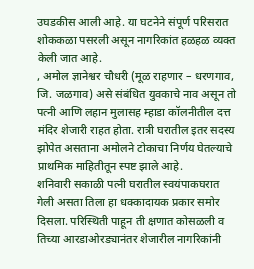उघडकीस आली आहे. या घटनेने संपूर्ण परिसरात शोककळा पसरली असून नागरिकांत हळहळ व्यक्त केली जात आहे.
, अमोल ज्ञानेश्वर चौधरी (मूळ राहणार – धरणगाव, जि. जळगाव) असे संबंधित युवकाचे नाव असून तो पत्नी आणि लहान मुलासह म्हाडा कॉलनीतील दत्त मंदिर शेजारी राहत होता. रात्री घरातील इतर सदस्य झोपेत असताना अमोलने टोकाचा निर्णय घेतल्याचे प्राथमिक माहितीतून स्पष्ट झाले आहे.
शनिवारी सकाळी पत्नी घरातील स्वयंपाकघरात गेली असता तिला हा धक्कादायक प्रकार समोर दिसला. परिस्थिती पाहून ती क्षणात कोसळली व तिच्या आरडाओरड्यानंतर शेजारील नागरिकांनी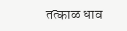तत्काळ धाव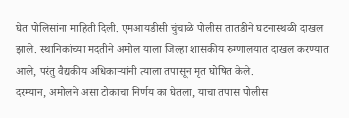घेत पोलिसांना माहिती दिली. एमआयडीसी चुंचाळे पोलीस तातडीने घटनास्थळी दाखल झाले. स्थानिकांच्या मदतीने अमोल याला जिल्हा शासकीय रुग्णालयात दाखल करण्यात आले, परंतु वैद्यकीय अधिकाऱ्यांनी त्याला तपासून मृत घोषित केले.
दरम्यान, अमोलने असा टोकाचा निर्णय का घेतला, याचा तपास पोलीस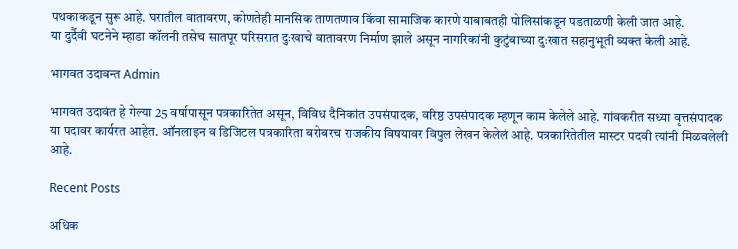पथकाकडून सुरू आहे. घरातील वातावरण, कोणतेही मानसिक ताणतणाव किंवा सामाजिक कारणे याबाबतही पोलिसांकडून पडताळणी केली जात आहे.
या दुर्दैवी घटनेने म्हाडा कॉलनी तसेच सातपूर परिसरात दुःखाचे वातावरण निर्माण झाले असून नागरिकांनी कुटुंबाच्या दुःखात सहानुभूती व्यक्त केली आहे.

भागवत उदावन्त Admin

भागवत उदावंत हे गेल्या 25 वर्षापासून पत्रकारितेत असून, विविध दैनिकांत उपसंपादक, वरिष्ठ उपसंपादक म्हणून काम केलेले आहे. गांवकरीत सध्या वृत्तसंपादक या पदावर कार्यरत आहेत. ऑनलाइन व डिजिटल पत्रकारिता बरोबरच राजकीय विषयावर विपुल लेखन केलेलं आहे. पत्रकारितेतील मास्टर पदवी त्यांनी मिळवलेली आहे.

Recent Posts

अधिक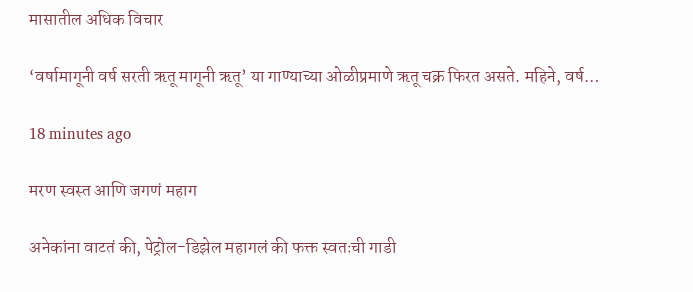मासातील अधिक विचार

‘वर्षामागूनी वर्ष सरती ऋतू मागूनी ऋतू’ या गाण्याच्या ओळीप्रमाणे ऋतू चक्र फिरत असते. महिने, वर्ष…

18 minutes ago

मरण स्वस्त आणि जगणं महाग

अनेकांना वाटतं की, पेट्रोल-डिझेल महागलं की फक्त स्वतःची गाडी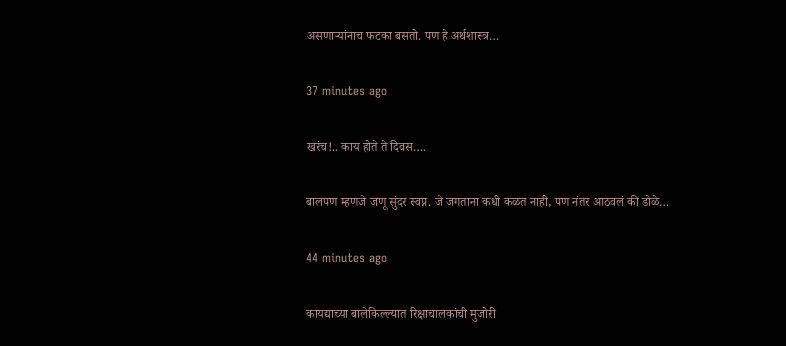असणार्‍यांनाच फटका बसतो. पण हे अर्थशास्त्र…

37 minutes ago

खरंच!.. काय होते ते दिवस….

बालपण म्हणजे जणू सुंदर स्वप्न. जे जगताना कधी कळत नाही, पण नंतर आठवलं की डोळे…

44 minutes ago

कायद्याच्या बालेकिल्ल्यात रिक्षाचालकांची मुजोरी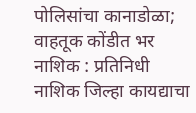पोलिसांचा कानाडोळा; वाहतूक कोंडीत भर नाशिक : प्रतिनिधी नाशिक जिल्हा कायद्याचा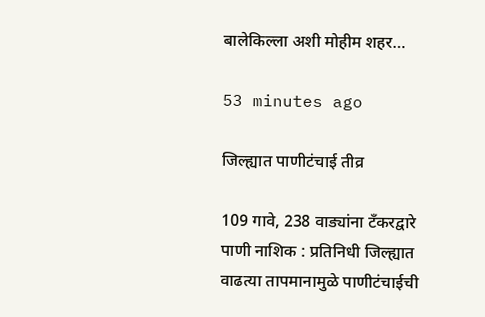बालेकिल्ला अशी मोहीम शहर…

53 minutes ago

जिल्ह्यात पाणीटंचाई तीव्र

109 गावे, 238 वाड्यांना टँकरद्वारे पाणी नाशिक : प्रतिनिधी जिल्ह्यात वाढत्या तापमानामुळे पाणीटंचाईची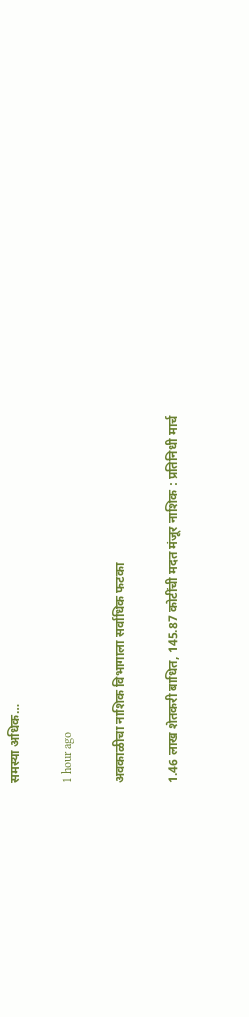समस्या अधिक…

1 hour ago

अवकाळीचा नाशिक विभागाला सर्वाधिक फटका

1.46 लाख शेतकरी बाधित, 145.87 कोटींची मदत मंजूर नाशिक : प्रतिनिधी मार्च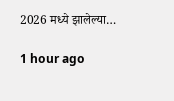2026 मध्ये झालेल्या…

1 hour ago